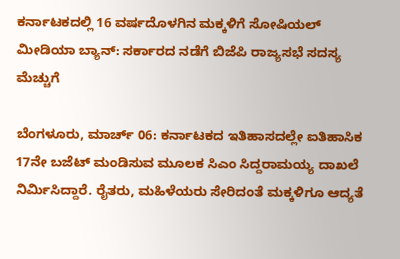ಕರ್ನಾಟಕದಲ್ಲಿ 16 ವರ್ಷದೊಳಗಿನ ಮಕ್ಕಳಿಗೆ ಸೋಷಿಯಲ್ ಮೀಡಿಯಾ ಬ್ಯಾನ್: ಸರ್ಕಾರದ ನಡೆಗೆ ಬಿಜೆಪಿ ರಾಜ್ಯಸಭೆ ಸದಸ್ಯ ಮೆಚ್ಚುಗೆ

ಬೆಂಗಳೂರು, ಮಾರ್ಚ್ 06: ಕರ್ನಾಟಕದ ಇತಿಹಾಸದಲ್ಲೇ ಐತಿಹಾಸಿಕ 17ನೇ ಬಜೆಟ್ ಮಂಡಿಸುವ ಮೂಲಕ ಸಿಎಂ ಸಿದ್ದರಾಮಯ್ಯ ದಾಖಲೆ ನಿರ್ಮಿಸಿದ್ದಾರೆ. ರೈತರು, ಮಹಿಳೆಯರು ಸೇರಿದಂತೆ ಮಕ್ಕಳಿಗೂ ಆದ್ಯತೆ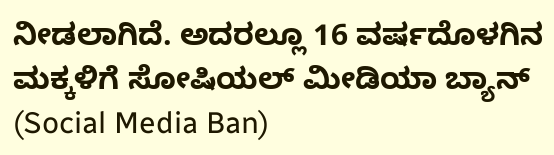ನೀಡಲಾಗಿದೆ. ಅದರಲ್ಲೂ 16 ವರ್ಷದೊಳಗಿನ ಮಕ್ಕಳಿಗೆ ಸೋಷಿಯಲ್ ಮೀಡಿಯಾ ಬ್ಯಾನ್ (Social Media Ban)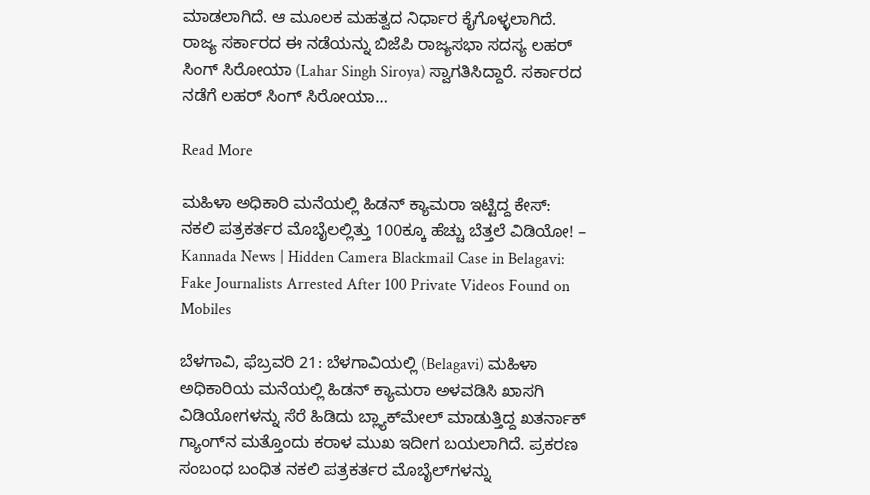ಮಾಡಲಾಗಿದೆ. ಆ ಮೂಲಕ ಮಹತ್ವದ ನಿರ್ಧಾರ ಕೈಗೊಳ್ಳಲಾಗಿದೆ. ರಾಜ್ಯ ಸರ್ಕಾರದ ಈ ನಡೆಯನ್ನು ಬಿಜೆಪಿ ರಾಜ್ಯಸಭಾ ಸದಸ್ಯ ಲಹರ್ ಸಿಂಗ್ ಸಿರೋಯಾ (Lahar Singh Siroya) ಸ್ವಾಗತಿಸಿದ್ದಾರೆ. ಸರ್ಕಾರದ ನಡೆಗೆ ಲಹರ್ ಸಿಂಗ್ ಸಿರೋಯಾ…

Read More

ಮಹಿಳಾ ಅಧಿಕಾರಿ ಮನೆಯಲ್ಲಿ ಹಿಡನ್ ಕ್ಯಾಮರಾ ಇಟ್ಟಿದ್ದ ಕೇಸ್: ನಕಲಿ ಪತ್ರಕರ್ತರ ಮೊಬೈಲಲ್ಲಿತ್ತು 100ಕ್ಕೂ ಹೆಚ್ಚು ಬೆತ್ತಲೆ ವಿಡಿಯೋ! – Kannada News | Hidden Camera Blackmail Case in Belagavi: Fake Journalists Arrested After 100 Private Videos Found on Mobiles

ಬೆಳಗಾವಿ, ಫೆಬ್ರವರಿ 21: ಬೆಳಗಾವಿಯಲ್ಲಿ (Belagavi) ಮಹಿಳಾ ಅಧಿಕಾರಿಯ ಮನೆಯಲ್ಲಿ ಹಿಡನ್ ಕ್ಯಾಮರಾ ಅಳವಡಿಸಿ ಖಾಸಗಿ ವಿಡಿಯೋಗಳನ್ನು ಸೆರೆ ಹಿಡಿದು ಬ್ಲ್ಯಾಕ್‌ಮೇಲ್ ಮಾಡುತ್ತಿದ್ದ ಖತರ್ನಾಕ್ ಗ್ಯಾಂಗ್‌ನ ಮತ್ತೊಂದು ಕರಾಳ ಮುಖ ಇದೀಗ ಬಯಲಾಗಿದೆ. ಪ್ರಕರಣ ಸಂಬಂಧ ಬಂಧಿತ ನಕಲಿ ಪತ್ರಕರ್ತರ ಮೊಬೈಲ್‌ಗಳನ್ನು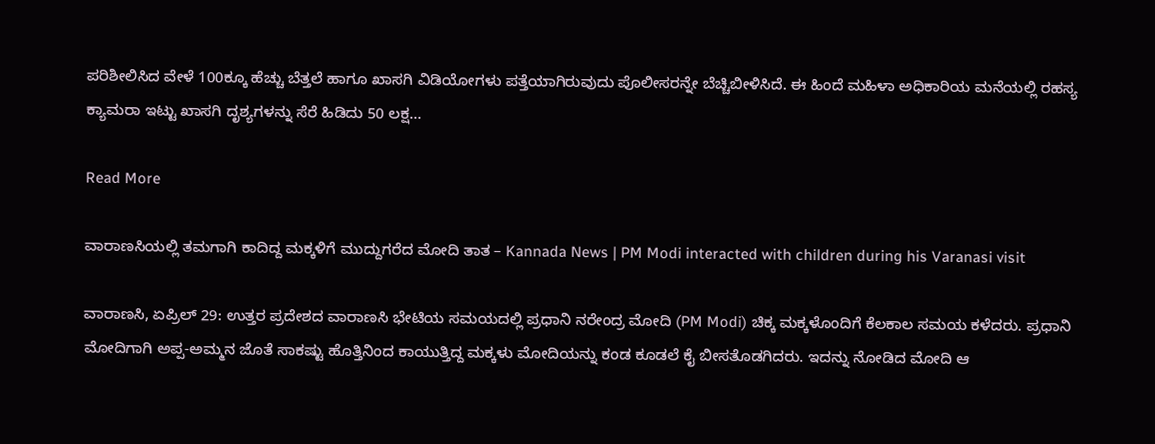ಪರಿಶೀಲಿಸಿದ ವೇಳೆ 100ಕ್ಕೂ ಹೆಚ್ಚು ಬೆತ್ತಲೆ ಹಾಗೂ ಖಾಸಗಿ ವಿಡಿಯೋಗಳು ಪತ್ತೆಯಾಗಿರುವುದು ಪೊಲೀಸರನ್ನೇ ಬೆಚ್ಚಿಬೀಳಿಸಿದೆ. ಈ ಹಿಂದೆ ಮಹಿಳಾ ಅಧಿಕಾರಿಯ ಮನೆಯಲ್ಲಿ ರಹಸ್ಯ ಕ್ಯಾಮರಾ ಇಟ್ಟು ಖಾಸಗಿ ದೃಶ್ಯಗಳನ್ನು ಸೆರೆ ಹಿಡಿದು 50 ಲಕ್ಷ…

Read More

ವಾರಾಣಸಿಯಲ್ಲಿ ತಮಗಾಗಿ ಕಾದಿದ್ದ ಮಕ್ಕಳಿಗೆ ಮುದ್ದುಗರೆದ ಮೋದಿ ತಾತ – Kannada News | PM Modi interacted with children during his Varanasi visit

ವಾರಾಣಸಿ, ಏಪ್ರಿಲ್ 29: ಉತ್ತರ ಪ್ರದೇಶದ ವಾರಾಣಸಿ ಭೇಟಿಯ ಸಮಯದಲ್ಲಿ ಪ್ರಧಾನಿ ನರೇಂದ್ರ ಮೋದಿ (PM Modi) ಚಿಕ್ಕ ಮಕ್ಕಳೊಂದಿಗೆ ಕೆಲಕಾಲ ಸಮಯ ಕಳೆದರು. ಪ್ರಧಾನಿ ಮೋದಿಗಾಗಿ ಅಪ್ಪ-ಅಮ್ಮನ ಜೊತೆ ಸಾಕಷ್ಟು ಹೊತ್ತಿನಿಂದ ಕಾಯುತ್ತಿದ್ದ ಮಕ್ಕಳು ಮೋದಿಯನ್ನು ಕಂಡ ಕೂಡಲೆ ಕೈ ಬೀಸತೊಡಗಿದರು. ಇದನ್ನು ನೋಡಿದ ಮೋದಿ ಆ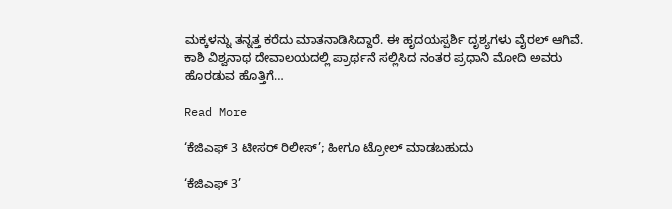ಮಕ್ಕಳನ್ನು ತನ್ನತ್ತ ಕರೆದು ಮಾತನಾಡಿಸಿದ್ದಾರೆ. ಈ ಹೃದಯಸ್ಪರ್ಶಿ ದೃಶ್ಯಗಳು ವೈರಲ್ ಆಗಿವೆ. ಕಾಶಿ ವಿಶ್ವನಾಥ ದೇವಾಲಯದಲ್ಲಿ ಪ್ರಾರ್ಥನೆ ಸಲ್ಲಿಸಿದ ನಂತರ ಪ್ರಧಾನಿ ಮೋದಿ ಅವರು ಹೊರಡುವ ಹೊತ್ತಿಗೆ…

Read More

‘ಕೆಜಿಎಫ್ 3 ಟೀಸರ್ ರಿಲೀಸ್’; ಹೀಗೂ ಟ್ರೋಲ್ ಮಾಡಬಹುದು

‘ಕೆಜಿಎಫ್ 3’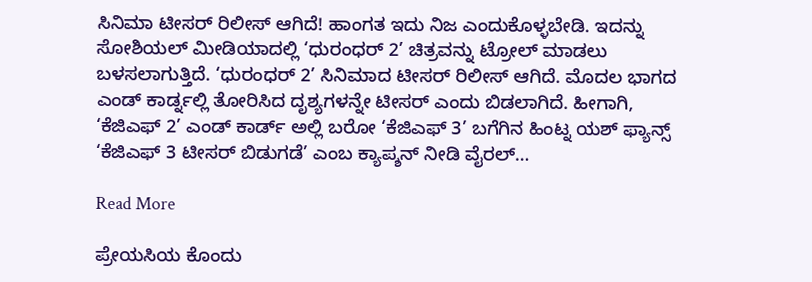ಸಿನಿಮಾ ಟೀಸರ್ ರಿಲೀಸ್ ಆಗಿದೆ! ಹಾಂಗತ ಇದು ನಿಜ ಎಂದುಕೊಳ್ಳಬೇಡಿ. ಇದನ್ನು ಸೋಶಿಯಲ್ ಮೀಡಿಯಾದಲ್ಲಿ ‘ಧುರಂಧರ್ 2’ ಚಿತ್ರವನ್ನು ಟ್ರೋಲ್ ಮಾಡಲು ಬಳಸಲಾಗುತ್ತಿದೆ. ‘ಧುರಂಧರ್ 2’ ಸಿನಿಮಾದ ಟೀಸರ್ ರಿಲೀಸ್ ಆಗಿದೆ. ಮೊದಲ ಭಾಗದ ಎಂಡ್ ಕಾರ್ಡ್ನಲ್ಲಿ ತೋರಿಸಿದ ದೃಶ್ಯಗಳನ್ನೇ ಟೀಸರ್ ಎಂದು ಬಿಡಲಾಗಿದೆ. ಹೀಗಾಗಿ, ‘ಕೆಜಿಎಫ್ 2’ ಎಂಡ್ ಕಾರ್ಡ್ ಅಲ್ಲಿ ಬರೋ ‘ಕೆಜಿಎಫ್ 3’ ಬಗೆಗಿನ ಹಿಂಟ್ನ ಯಶ್ ಫ್ಯಾನ್ಸ್ ‘ಕೆಜಿಎಫ್ 3 ಟೀಸರ್ ಬಿಡುಗಡೆ’ ಎಂಬ ಕ್ಯಾಪ್ಶನ್ ನೀಡಿ ವೈರಲ್…

Read More

ಪ್ರೇಯಸಿಯ ಕೊಂದು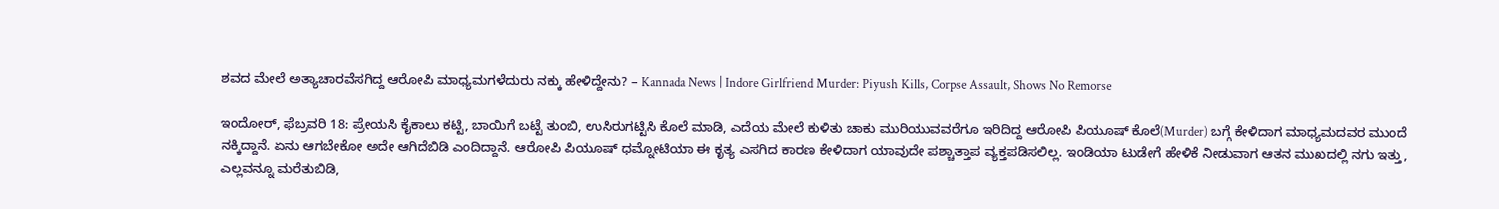ಶವದ ಮೇಲೆ ಅತ್ಯಾಚಾರವೆಸಗಿದ್ದ ಆರೋಪಿ ಮಾಧ್ಯಮಗಳೆದುರು ನಕ್ಕು ಹೇಳಿದ್ದೇನು? – Kannada News | Indore Girlfriend Murder: Piyush Kills, Corpse Assault, Shows No Remorse

ಇಂದೋರ್, ಫೆಬ್ರವರಿ 18: ಪ್ರೇಯಸಿ ಕೈಕಾಲು ಕಟ್ಟಿ, ಬಾಯಿಗೆ ಬಟ್ಟೆ ತುಂಬಿ, ಉಸಿರುಗಟ್ಟಿಸಿ ಕೊಲೆ ಮಾಡಿ, ಎದೆಯ ಮೇಲೆ ಕುಳಿತು ಚಾಕು ಮುರಿಯುವವರೆಗೂ ಇರಿದಿದ್ದ ಆರೋಪಿ ಪಿಯೂಷ್ ಕೊಲೆ(Murder) ಬಗ್ಗೆ ಕೇಳಿದಾಗ ಮಾಧ್ಯಮದವರ ಮುಂದೆ ನಕ್ಕಿದ್ದಾನೆ. ಏನು ಆಗಬೇಕೋ ಅದೇ ಆಗಿದೆಬಿಡಿ ಎಂದಿದ್ದಾನೆ. ಆರೋಪಿ ಪಿಯೂಷ್ ಧಮ್ನೋಟಿಯಾ ಈ ಕೃತ್ಯ ಎಸಗಿದ ಕಾರಣ ಕೇಳಿದಾಗ ಯಾವುದೇ ಪಶ್ಚಾತ್ತಾಪ ವ್ಯಕ್ತಪಡಿಸಲಿಲ್ಲ. ಇಂಡಿಯಾ ಟುಡೇಗೆ ಹೇಳಿಕೆ ನೀಡುವಾಗ ಆತನ ಮುಖದಲ್ಲಿ ನಗು ಇತ್ತು, ಎಲ್ಲವನ್ನೂ ಮರೆತುಬಿಡಿ,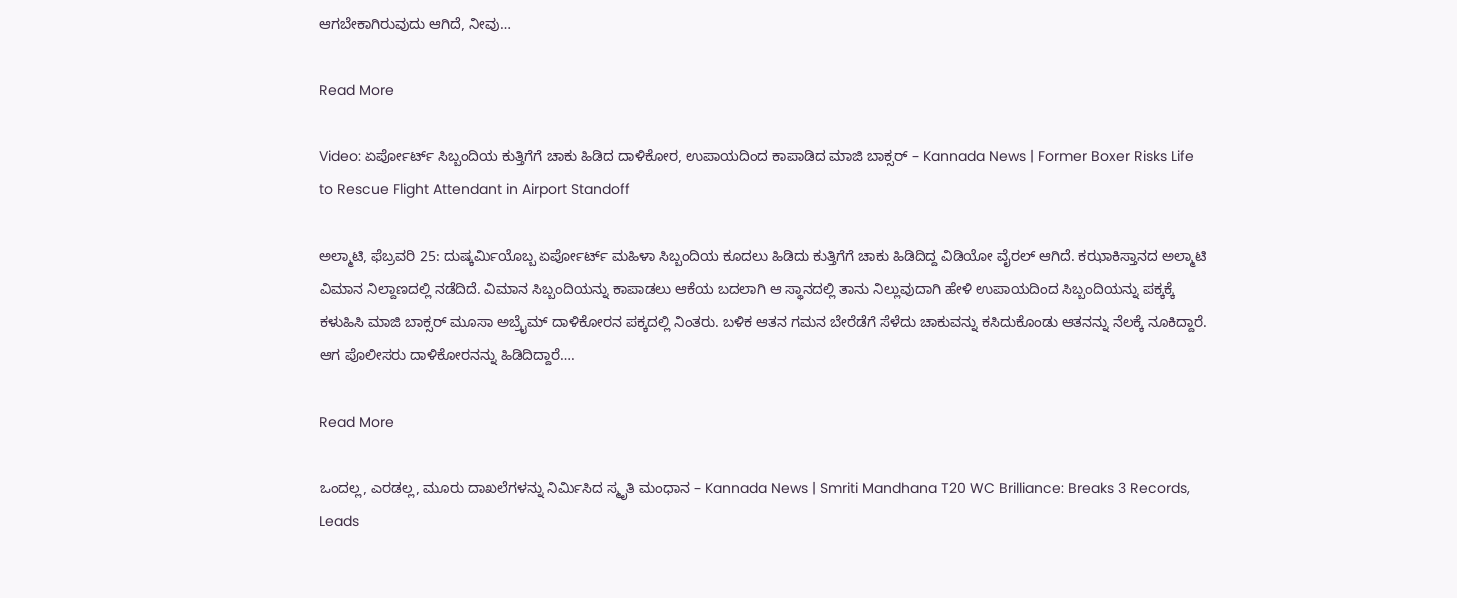ಆಗಬೇಕಾಗಿರುವುದು ಆಗಿದೆ, ನೀವು…

Read More

Video: ಏರ್ಪೋರ್ಟ್ ಸಿಬ್ಬಂದಿಯ ಕುತ್ತಿಗೆಗೆ ಚಾಕು ಹಿಡಿದ ದಾಳಿಕೋರ, ಉಪಾಯದಿಂದ ಕಾಪಾಡಿದ ಮಾಜಿ ಬಾಕ್ಸರ್ – Kannada News | Former Boxer Risks Life to Rescue Flight Attendant in Airport Standoff

ಅಲ್ಮಾಟಿ, ಫೆಬ್ರವರಿ 25: ದುಷ್ಕರ್ಮಿಯೊಬ್ಬ ಏರ್ಪೋರ್ಟ್ ಮಹಿಳಾ ಸಿಬ್ಬಂದಿಯ ಕೂದಲು ಹಿಡಿದು ಕುತ್ತಿಗೆಗೆ ಚಾಕು ಹಿಡಿದಿದ್ದ ವಿಡಿಯೋ ವೈರಲ್ ಆಗಿದೆ. ಕಝಾಕಿಸ್ತಾನದ ಅಲ್ಮಾಟಿ ವಿಮಾನ ನಿಲ್ದಾಣದಲ್ಲಿ ನಡೆದಿದೆ. ವಿಮಾನ ಸಿಬ್ಬಂದಿಯನ್ನು ಕಾಪಾಡಲು ಆಕೆಯ ಬದಲಾಗಿ ಆ ಸ್ಥಾನದಲ್ಲಿ ತಾನು ನಿಲ್ಲುವುದಾಗಿ ಹೇಳಿ ಉಪಾಯದಿಂದ ಸಿಬ್ಬಂದಿಯನ್ನು ಪಕ್ಕಕ್ಕೆ ಕಳುಹಿಸಿ ಮಾಜಿ ಬಾಕ್ಸರ್ ಮೂಸಾ ಅಬ್ರೈಮ್ ದಾಳಿಕೋರನ ಪಕ್ಕದಲ್ಲಿ ನಿಂತರು. ಬಳಿಕ ಆತನ ಗಮನ ಬೇರೆಡೆಗೆ ಸೆಳೆದು ಚಾಕುವನ್ನು ಕಸಿದುಕೊಂಡು ಆತನನ್ನು ನೆಲಕ್ಕೆ ನೂಕಿದ್ದಾರೆ. ಆಗ ಪೊಲೀಸರು ದಾಳಿಕೋರನನ್ನು ಹಿಡಿದಿದ್ದಾರೆ….

Read More

ಒಂದಲ್ಲ, ಎರಡಲ್ಲ, ಮೂರು ದಾಖಲೆಗಳನ್ನು ನಿರ್ಮಿಸಿದ ಸ್ಮೃತಿ ಮಂಧಾನ – Kannada News | Smriti Mandhana T20 WC Brilliance: Breaks 3 Records, Leads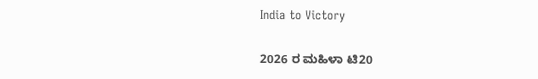India to Victory

2026 ರ ಮಹಿಳಾ ಟಿ20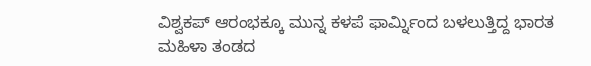ವಿಶ್ವಕಪ್ ಆರಂಭಕ್ಕೂ ಮುನ್ನ ಕಳಪೆ ಫಾರ್ಮ್ನಿಂದ ಬಳಲುತ್ತಿದ್ದ ಭಾರತ ಮಹಿಳಾ ತಂಡದ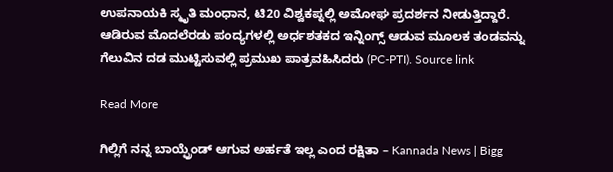ಉಪನಾಯಕಿ ಸ್ಮೃತಿ ಮಂಧಾನ, ಟಿ20 ವಿಶ್ವಕಪ್ನಲ್ಲಿ ಅಮೋಘ ಪ್ರದರ್ಶನ ನೀಡುತ್ತಿದ್ದಾರೆ. ಆಡಿರುವ ಮೊದಲೆರಡು ಪಂದ್ಯಗಳಲ್ಲಿ ಅರ್ಧಶತಕದ ಇನ್ನಿಂಗ್ಸ್ ಆಡುವ ಮೂಲಕ ತಂಡವನ್ನು ಗೆಲುವಿನ ದಡ ಮುಟ್ಟಿಸುವಲ್ಲಿ ಪ್ರಮುಖ ಪಾತ್ರವಹಿಸಿದರು (PC-PTI). Source link

Read More

ಗಿಲ್ಲಿಗೆ ನನ್ನ ಬಾಯ್ಫ್ರೆಂಡ್ ಆಗುವ ಅರ್ಹತೆ ಇಲ್ಲ ಎಂದ ರಕ್ಷಿತಾ – Kannada News | Bigg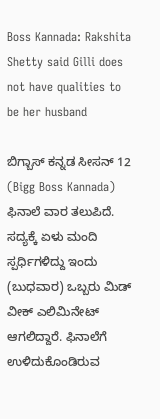Boss Kannada: Rakshita Shetty said Gilli does not have qualities to be her husband

ಬಿಗ್ಬಾಸ್ ಕನ್ನಡ ಸೀಸನ್ 12 (Bigg Boss Kannada) ಫಿನಾಲೆ ವಾರ ತಲುಪಿದೆ. ಸದ್ಯಕ್ಕೆ ಏಳು ಮಂದಿ ಸ್ಪರ್ಧಿಗಳಿದ್ದು ಇಂದು (ಬುಧವಾರ) ಒಬ್ಬರು ಮಿಡ್ ವೀಕ್ ಎಲಿಮಿನೇಟ್ ಆಗಲಿದ್ದಾರೆ. ಫಿನಾಲೆಗೆ ಉಳಿದುಕೊಂಡಿರುವ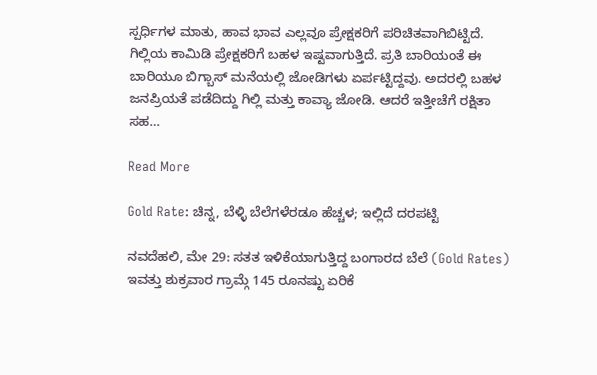ಸ್ಪರ್ಧಿಗಳ ಮಾತು, ಹಾವ ಭಾವ ಎಲ್ಲವೂ ಪ್ರೇಕ್ಷಕರಿಗೆ ಪರಿಚಿತವಾಗಿಬಿಟ್ಟಿದೆ. ಗಿಲ್ಲಿಯ ಕಾಮಿಡಿ ಪ್ರೇಕ್ಷಕರಿಗೆ ಬಹಳ ಇಷ್ಟವಾಗುತ್ತಿದೆ. ಪ್ರತಿ ಬಾರಿಯಂತೆ ಈ ಬಾರಿಯೂ ಬಿಗ್ಬಾಸ್ ಮನೆಯಲ್ಲಿ ಜೋಡಿಗಳು ಏರ್ಪಟ್ಟಿದ್ದವು. ಅದರಲ್ಲಿ ಬಹಳ ಜನಪ್ರಿಯತೆ ಪಡೆದಿದ್ದು ಗಿಲ್ಲಿ ಮತ್ತು ಕಾವ್ಯಾ ಜೋಡಿ. ಆದರೆ ಇತ್ತೀಚೆಗೆ ರಕ್ಷಿತಾ ಸಹ…

Read More

Gold Rate: ಚಿನ್ನ, ಬೆಳ್ಳಿ ಬೆಲೆಗಳೆರಡೂ ಹೆಚ್ಚಳ; ಇಲ್ಲಿದೆ ದರಪಟ್ಟಿ

ನವದೆಹಲಿ, ಮೇ 29: ಸತತ ಇಳಿಕೆಯಾಗುತ್ತಿದ್ದ ಬಂಗಾರದ ಬೆಲೆ (Gold Rates) ಇವತ್ತು ಶುಕ್ರವಾರ ಗ್ರಾಮ್ಗೆ 145 ರೂನಷ್ಟು ಏರಿಕೆ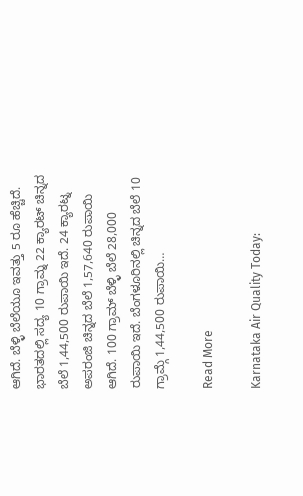ಆಗಿದೆ. ಬೆಳ್ಳಿ ಬೆಲೆಯೂ ಇವತ್ತು 5 ರೂ ಹೆಚ್ಚಿದೆ. ಭಾರತದಲ್ಲಿ ಸದ್ಯ 10 ಗ್ರಾಮ್ನ 22 ಕ್ಯಾರಟ್ ಚಿನ್ನದ ಬೆಲೆ 1,44,500 ರುಪಾಯಿ ಇದೆ. 24 ಕ್ಯಾರಟ್ನ ಅಪರಂಜಿ ಚಿನ್ನದ ಬೆಲೆ 1,57,640 ರುಪಾಯಿ ಆಗಿದೆ. 100 ಗ್ರಾಮ್ ಬೆಳ್ಳಿ ಬೆಲೆ 28,000 ರುಪಾಯಿ ಇದೆ. ಬೆಂಗಳೂರಿನಲ್ಲಿ ಚಿನ್ನದ ಬೆಲೆ 10 ಗ್ರಾಮ್ಗೆ 1,44,500 ರುಪಾಯಿ…

Read More

Karnataka Air Quality Today: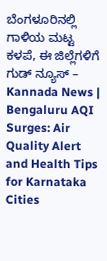ಬೆಂಗಳೂರಿನಲ್ಲಿ ಗಾಳಿಯ ಮಟ್ಟ ಕಳಪೆ, ಈ ಜಿಲ್ಲೆಗಳಿಗೆ ಗುಡ್ ನ್ಯೂಸ್ – Kannada News | Bengaluru AQI Surges: Air Quality Alert and Health Tips for Karnataka Cities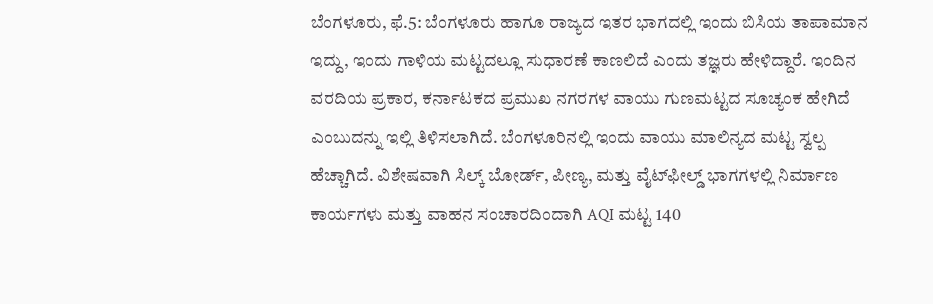ಬೆಂಗಳೂರು, ಫೆ.5: ಬೆಂಗಳೂರು ಹಾಗೂ ರಾಜ್ಯದ ಇತರ ಭಾಗದಲ್ಲಿ ಇಂದು ಬಿಸಿಯ ತಾಪಾಮಾನ ಇದ್ದು, ಇಂದು ಗಾಳಿಯ ಮಟ್ಟದಲ್ಲೂ ಸುಧಾರಣೆ ಕಾಣಲಿದೆ ಎಂದು ತಜ್ಞರು ಹೇಳಿದ್ದಾರೆ. ಇಂದಿನ ವರದಿಯ ಪ್ರಕಾರ, ಕರ್ನಾಟಕದ ಪ್ರಮುಖ ನಗರಗಳ ವಾಯು ಗುಣಮಟ್ಟದ ಸೂಚ್ಯಂಕ ಹೇಗಿದೆ ಎಂಬುದನ್ನು ಇಲ್ಲಿ ತಿಳಿಸಲಾಗಿದೆ. ಬೆಂಗಳೂರಿನಲ್ಲಿ ಇಂದು ವಾಯು ಮಾಲಿನ್ಯದ ಮಟ್ಟ ಸ್ವಲ್ಪ ಹೆಚ್ಚಾಗಿದೆ. ವಿಶೇಷವಾಗಿ ಸಿಲ್ಕ್ ಬೋರ್ಡ್, ಪೀಣ್ಯ, ಮತ್ತು ವೈಟ್‌ಫೀಲ್ಡ್ ಭಾಗಗಳಲ್ಲಿ ನಿರ್ಮಾಣ ಕಾರ್ಯಗಳು ಮತ್ತು ವಾಹನ ಸಂಚಾರದಿಂದಾಗಿ AQI ಮಟ್ಟ 140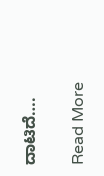ದಾಟಿದೆ….

Read More